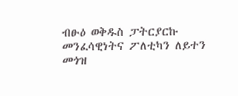ብፁዕ ወቅዱስ ፓትርያርኩ መንፈሳዊነትና ፖለቲካን ለይተን መጎዝ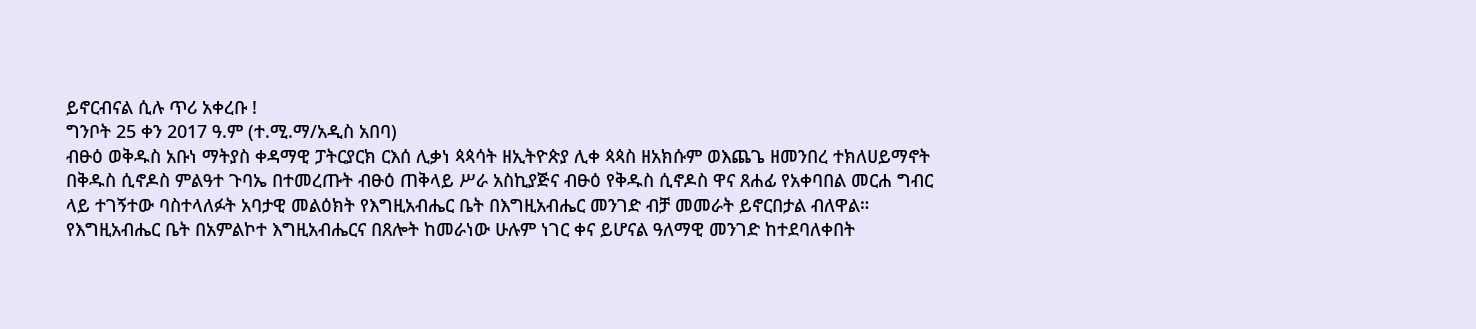ይኖርብናል ሲሉ ጥሪ አቀረቡ !
ግንቦት 25 ቀን 2017 ዓ.ም (ተ.ሚ.ማ/አዲስ አበባ)
ብፁዕ ወቅዱስ አቡነ ማትያስ ቀዳማዊ ፓትርያርክ ርእሰ ሊቃነ ጳጳሳት ዘኢትዮጵያ ሊቀ ጳጳስ ዘአክሱም ወእጨጌ ዘመንበረ ተክለሀይማኖት በቅዱስ ሲኖዶስ ምልዓተ ጉባኤ በተመረጡት ብፁዕ ጠቅላይ ሥራ አስኪያጅና ብፁዕ የቅዱስ ሲኖዶስ ዋና ጸሐፊ የአቀባበል መርሐ ግብር ላይ ተገኝተው ባስተላለፉት አባታዊ መልዕክት የእግዚአብሔር ቤት በእግዚአብሔር መንገድ ብቻ መመራት ይኖርበታል ብለዋል።
የእግዚአብሔር ቤት በአምልኮተ እግዚአብሔርና በጸሎት ከመራነው ሁሉም ነገር ቀና ይሆናል ዓለማዊ መንገድ ከተደባለቀበት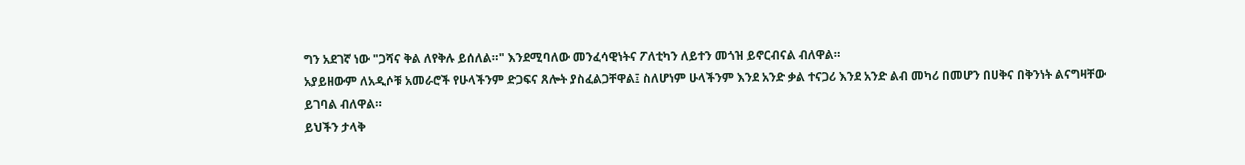ግን አደገኛ ነው "ጋሻና ቅል ለየቅሉ ይሰለል።" እንደሚባለው መንፈሳዊነትና ፖለቲካን ለይተን መጎዝ ይኖርብናል ብለዋል።
አያይዘውም ለአዲሶቹ አመራሮች የሁላችንም ድጋፍና ጸሎት ያስፈልጋቸዋል፤ ስለሆነም ሁላችንም እንደ አንድ ቃል ተናጋሪ እንደ አንድ ልብ መካሪ በመሆን በሀቅና በቅንነት ልናግዛቸው ይገባል ብለዋል።
ይህችን ታላቅ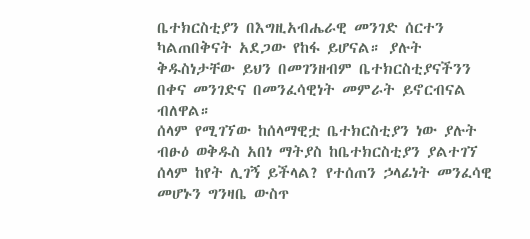ቤተክርስቲያን በእግዚአብሔራዊ መንገድ ሰርተን ካልጠበቅናት አደጋው የከፋ ይሆናል። ያሉት ቅዱስነታቸው ይህን በመገንዘብም ቤተክርስቲያናችንን በቀና መንገድና በመንፈሳዊነት መምራት ይኖርብናል ብለዋል።
ሰላም የሚገኘው ከሰላማዊቷ ቤተክርስቲያን ነው ያሉት ብፁዕ ወቅዱስ አበነ ማትያስ ከቤተክርስቲያን ያልተገኘ ሰላም ከየት ሊገኝ ይችላል? የተሰጠን ኃላፊነት መንፈሳዊ መሆኑን ግንዛቤ ውስጥ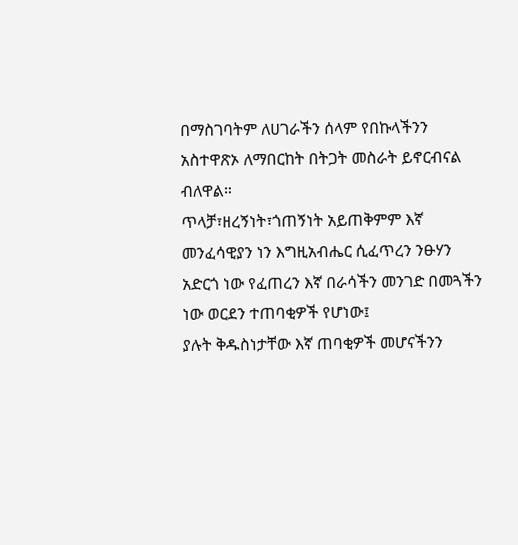በማስገባትም ለሀገራችን ሰላም የበኩላችንን አስተዋጽኦ ለማበርከት በትጋት መስራት ይኖርብናል ብለዋል።
ጥላቻ፣ዘረኝነት፣ጎጠኝነት አይጠቅምም እኛ መንፈሳዊያን ነን እግዚአብሔር ሲፈጥረን ንፁሃን አድርጎ ነው የፈጠረን እኛ በራሳችን መንገድ በመጓችን ነው ወርደን ተጠባቂዎች የሆነው፤
ያሉት ቅዱስነታቸው እኛ ጠባቂዎች መሆናችንን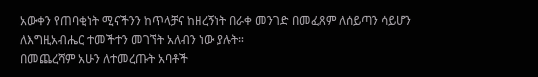አውቀን የጠባቂነት ሚናችንን ከጥላቻና ከዘረኝነት በራቀ መንገድ በመፈጸም ለሰይጣን ሳይሆን ለእግዚአብሔር ተመችተን መገኘት አለብን ነው ያሉት።
በመጨረሻም አሁን ለተመረጡት አባቶች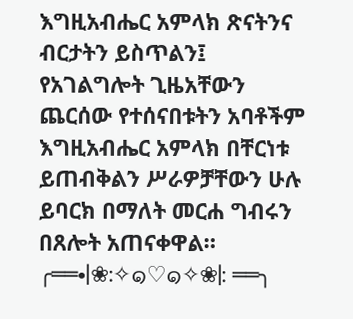እግዚአብሔር አምላክ ጽናትንና ብርታትን ይስጥልን፤ የአገልግሎት ጊዜአቸውን ጨርሰው የተሰናበቱትን አባቶችም እግዚአብሔር አምላክ በቸርነቱ ይጠብቅልን ሥራዎቻቸውን ሁሉ ይባርክ በማለት መርሐ ግብሩን በጸሎት አጠናቀዋል።
╭══•|❀:✧๑♡๑✧❀|: ══╮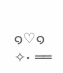๑♡๑✧• ══